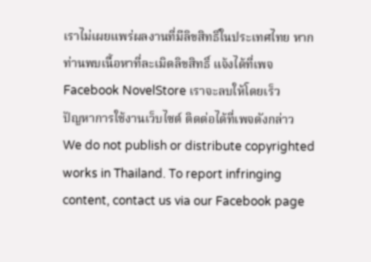เราไม่เผยแพร่ผลงานที่มีลิขสิทธิ์ในประเทศไทย หากท่านพบเนื้อหาที่ละเมิดลิขสิทธิ์ แจ้งได้ที่เพจ Facebook NovelStore เราจะลบให้โดยเร็ว
ปัญหาการใช้งานเว็บไซต์ ติดต่อได้ที่เพจดังกล่าว
We do not publish or distribute copyrighted works in Thailand. To report infringing content, contact us via our Facebook page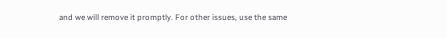and we will remove it promptly. For other issues, use the same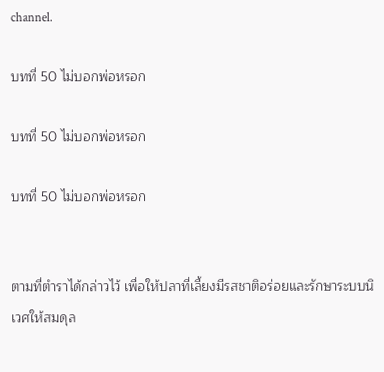channel.

บทที่ 50 ไม่บอกพ่อหรอก

บทที่ 50 ไม่บอกพ่อหรอก

บทที่ 50 ไม่บอกพ่อหรอก


ตามที่ตำราได้กล่าวไว้ เพื่อให้ปลาที่เลี้ยงมีรสชาติอร่อยและรักษาระบบนิเวศให้สมดุล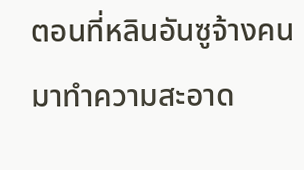ตอนที่หลินอันซูจ้างคนมาทำความสะอาด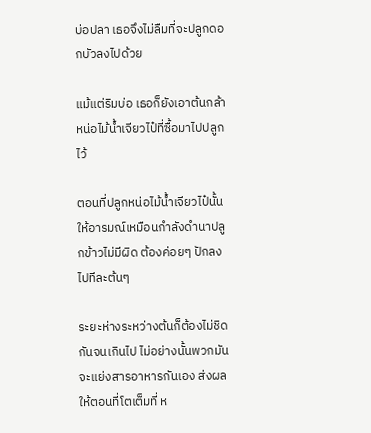บ่อปลา เธอจึงไม่ลืมที่จะปลูกดอกบัวลงไปด้วย

แม้แต่ริมบ่อ เธอก็ยังเอาต้นกล้าหน่อไม้น้ำเจียวไป๋ที่ซื้อมาไปปลูกไว้

ตอนที่ปลูกหน่อไม้น้ำเจียวไป๋นั้น ให้อารมณ์เหมือนกำลังดำนาปลูกข้าวไม่มีผิด ต้องค่อยๆ ปักลงไปทีละต้นๆ

ระยะห่างระหว่างต้นก็ต้องไม่ชิดกันจนเกินไป ไม่อย่างนั้นพวกมันจะแย่งสารอาหารกันเอง ส่งผลให้ตอนที่โตเต็มที่ ห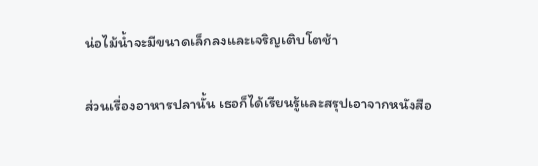น่อไม้น้ำจะมีขนาดเล็กลงและเจริญเติบโตช้า

ส่วนเรื่องอาหารปลานั้น เธอก็ได้เรียนรู้และสรุปเอาจากหนังสือ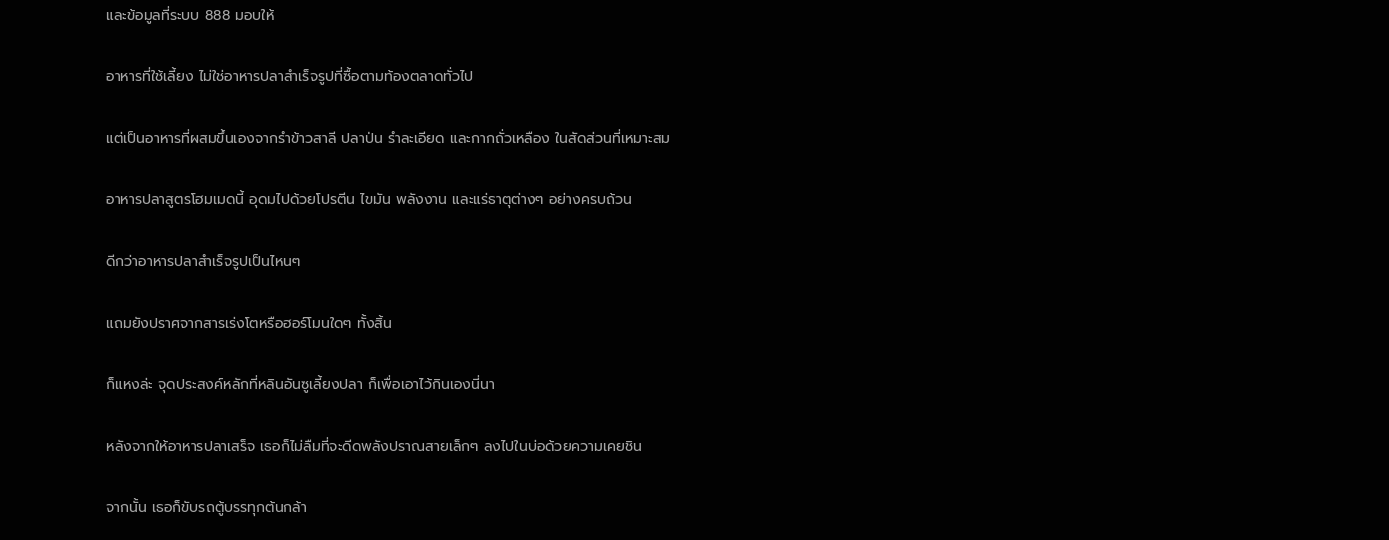และข้อมูลที่ระบบ 888 มอบให้

อาหารที่ใช้เลี้ยง ไม่ใช่อาหารปลาสำเร็จรูปที่ซื้อตามท้องตลาดทั่วไป

แต่เป็นอาหารที่ผสมขึ้นเองจากรำข้าวสาลี ปลาป่น รำละเอียด และกากถั่วเหลือง ในสัดส่วนที่เหมาะสม

อาหารปลาสูตรโฮมเมดนี้ อุดมไปด้วยโปรตีน ไขมัน พลังงาน และแร่ธาตุต่างๆ อย่างครบถ้วน

ดีกว่าอาหารปลาสำเร็จรูปเป็นไหนๆ

แถมยังปราศจากสารเร่งโตหรือฮอร์โมนใดๆ ทั้งสิ้น

ก็แหงล่ะ จุดประสงค์หลักที่หลินอันซูเลี้ยงปลา ก็เพื่อเอาไว้กินเองนี่นา

หลังจากให้อาหารปลาเสร็จ เธอก็ไม่ลืมที่จะดีดพลังปราณสายเล็กๆ ลงไปในบ่อด้วยความเคยชิน

จากนั้น เธอก็ขับรถตู้บรรทุกต้นกล้า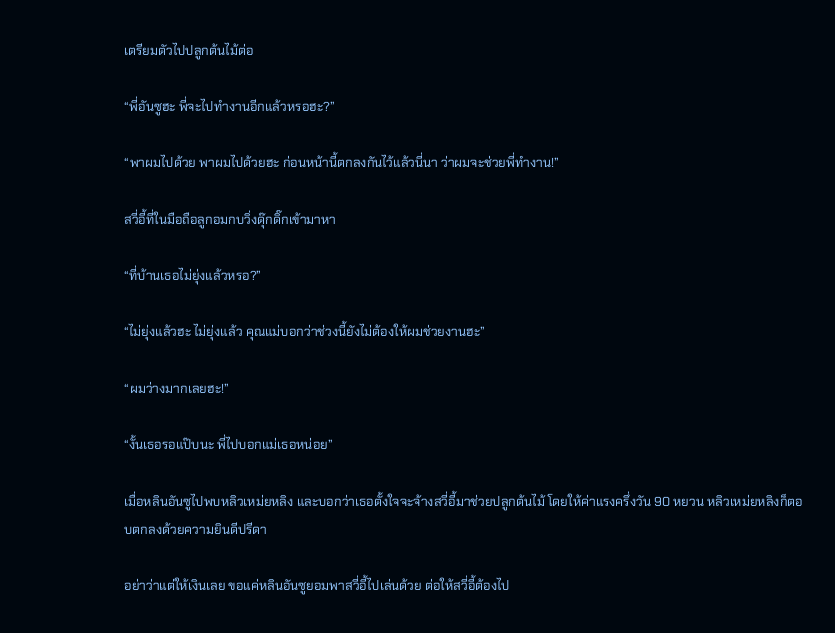เตรียมตัวไปปลูกต้นไม้ต่อ

“พี่อันซูฮะ พี่จะไปทำงานอีกแล้วหรอฮะ?”

“พาผมไปด้วย พาผมไปด้วยฮะ ก่อนหน้านี้ตกลงกันไว้แล้วนี่นา ว่าผมจะช่วยพี่ทำงาน!”

สวี่อี้ที่ในมือถือลูกอมกบวิ่งดุ๊กดิ๊กเข้ามาหา

“ที่บ้านเธอไม่ยุ่งแล้วหรอ?”

“ไม่ยุ่งแล้วฮะ ไม่ยุ่งแล้ว คุณแม่บอกว่าช่วงนี้ยังไม่ต้องให้ผมช่วยงานฮะ”

“ผมว่างมากเลยฮะ!”

“งั้นเธอรอแป๊บนะ พี่ไปบอกแม่เธอหน่อย”

เมื่อหลินอันซูไปพบหลิวเหม่ยหลิง และบอกว่าเธอตั้งใจจะจ้างสวี่อี้มาช่วยปลูกต้นไม้ โดยให้ค่าแรงครึ่งวัน 90 หยวน หลิวเหม่ยหลิงก็ตอบตกลงด้วยความยินดีปรีดา

อย่าว่าแต่ให้เงินเลย ขอแค่หลินอันซูยอมพาสวี่อี้ไปเล่นด้วย ต่อให้สวี่อี้ต้องไป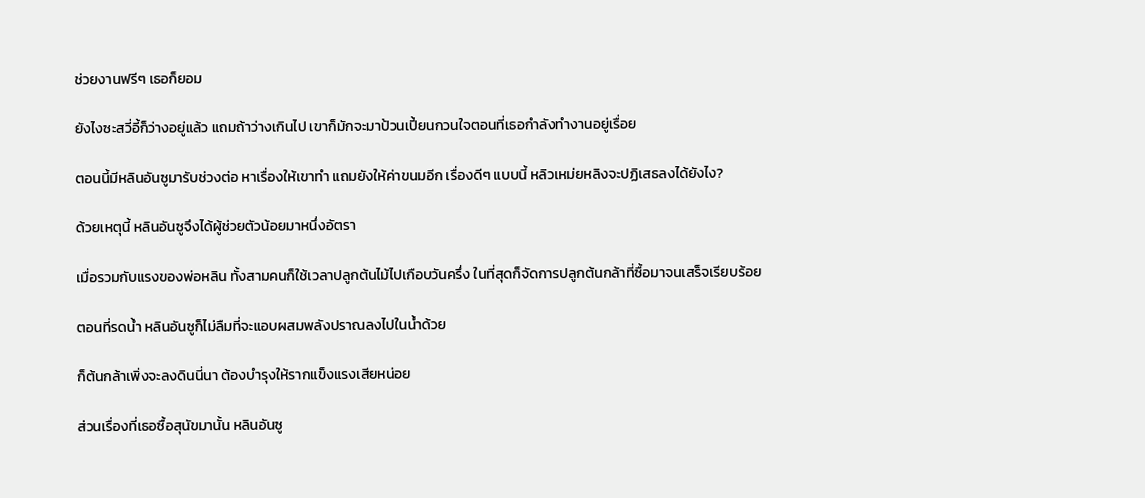ช่วยงานฟรีๆ เธอก็ยอม

ยังไงซะสวี่อี้ก็ว่างอยู่แล้ว แถมถ้าว่างเกินไป เขาก็มักจะมาป้วนเปี้ยนกวนใจตอนที่เธอกำลังทำงานอยู่เรื่อย

ตอนนี้มีหลินอันซูมารับช่วงต่อ หาเรื่องให้เขาทำ แถมยังให้ค่าขนมอีก เรื่องดีๆ แบบนี้ หลิวเหม่ยหลิงจะปฏิเสธลงได้ยังไง?

ด้วยเหตุนี้ หลินอันซูจึงได้ผู้ช่วยตัวน้อยมาหนึ่งอัตรา

เมื่อรวมกับแรงของพ่อหลิน ทั้งสามคนก็ใช้เวลาปลูกต้นไม้ไปเกือบวันครึ่ง ในที่สุดก็จัดการปลูกต้นกล้าที่ซื้อมาจนเสร็จเรียบร้อย

ตอนที่รดน้ำ หลินอันซูก็ไม่ลืมที่จะแอบผสมพลังปราณลงไปในน้ำด้วย

ก็ต้นกล้าเพิ่งจะลงดินนี่นา ต้องบำรุงให้รากแข็งแรงเสียหน่อย

ส่วนเรื่องที่เธอซื้อสุนัขมานั้น หลินอันซู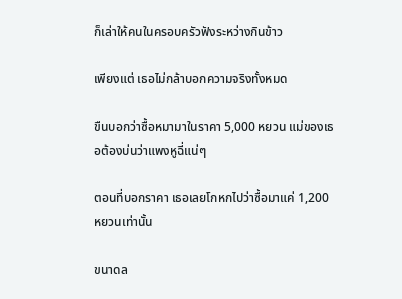ก็เล่าให้คนในครอบครัวฟังระหว่างกินข้าว

เพียงแต่ เธอไม่กล้าบอกความจริงทั้งหมด

ขืนบอกว่าซื้อหมามาในราคา 5,000 หยวน แม่ของเธอต้องบ่นว่าแพงหูฉี่แน่ๆ

ตอนที่บอกราคา เธอเลยโกหกไปว่าซื้อมาแค่ 1,200 หยวนเท่านั้น

ขนาดล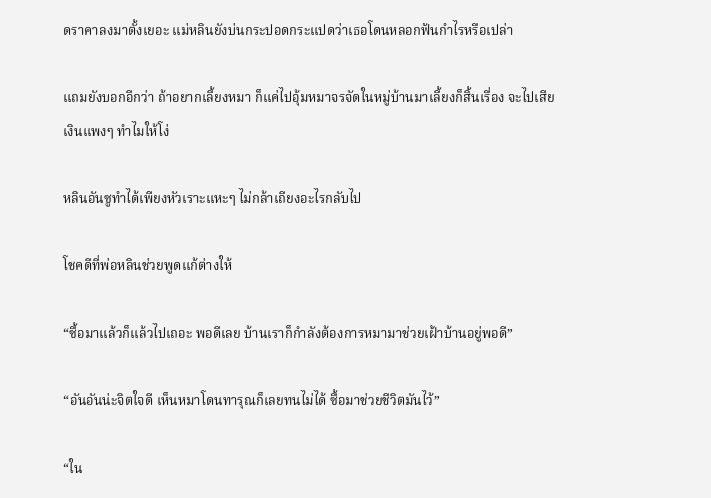ดราคาลงมาตั้งเยอะ แม่หลินยังบ่นกระปอดกระแปดว่าเธอโดนหลอกฟันกำไรหรือเปล่า

แถมยังบอกอีกว่า ถ้าอยากเลี้ยงหมา ก็แค่ไปอุ้มหมาจรจัดในหมู่บ้านมาเลี้ยงก็สิ้นเรื่อง จะไปเสียเงินแพงๆ ทำไมให้โง่

หลินอันซูทำได้เพียงหัวเราะแหะๆ ไม่กล้าเถียงอะไรกลับไป

โชคดีที่พ่อหลินช่วยพูดแก้ต่างให้

“ซื้อมาแล้วก็แล้วไปเถอะ พอดีเลย บ้านเราก็กำลังต้องการหมามาช่วยเฝ้าบ้านอยู่พอดี”

“อันอันน่ะจิตใจดี เห็นหมาโดนทารุณก็เลยทนไม่ได้ ซื้อมาช่วยชีวิตมันไว้”

“ใน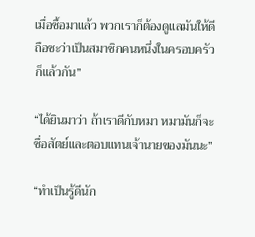เมื่อซื้อมาแล้ว พวกเราก็ต้องดูแลมันให้ดี ถือซะว่าเป็นสมาชิกคนหนึ่งในครอบครัวก็แล้วกัน”

“ได้ยินมาว่า ถ้าเราดีกับหมา หมามันก็จะซื่อสัตย์และตอบแทนเจ้านายของมันนะ”

“ทำเป็นรู้ดีนัก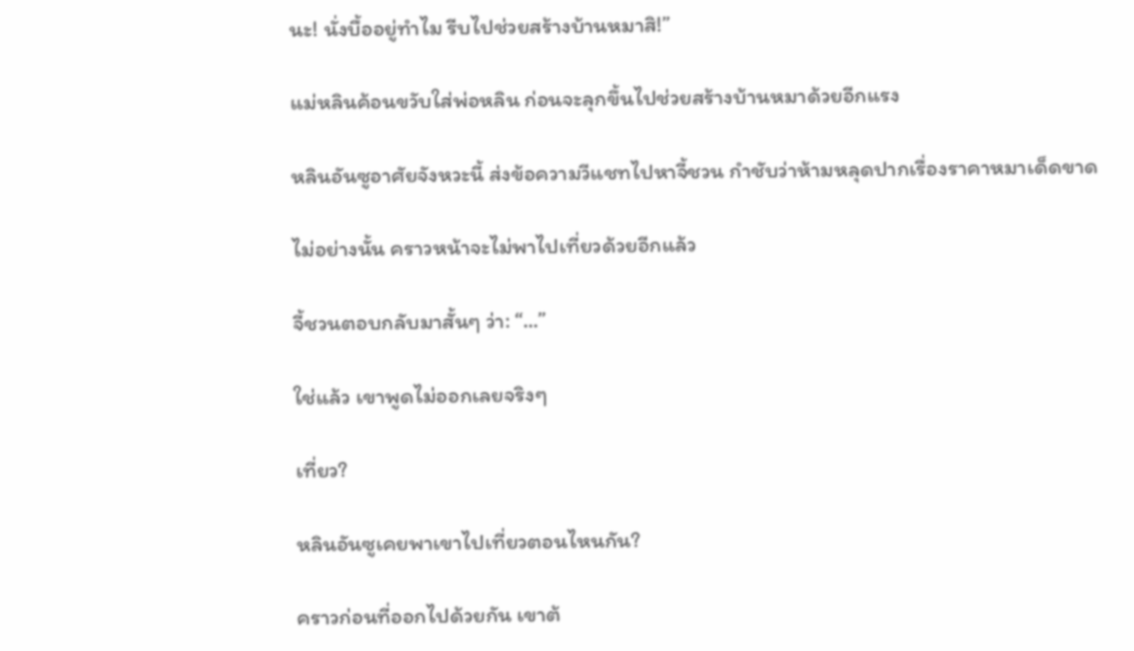นะ! นั่งบื้ออยู่ทำไม รีบไปช่วยสร้างบ้านหมาสิ!”

แม่หลินค้อนขวับใส่พ่อหลิน ก่อนจะลุกขึ้นไปช่วยสร้างบ้านหมาด้วยอีกแรง

หลินอันซูอาศัยจังหวะนี้ ส่งข้อความวีแชทไปหาจี้ชวน กำชับว่าห้ามหลุดปากเรื่องราคาหมาเด็ดขาด

ไม่อย่างนั้น คราวหน้าจะไม่พาไปเที่ยวด้วยอีกแล้ว

จี้ชวนตอบกลับมาสั้นๆ ว่า: “...”

ใช่แล้ว เขาพูดไม่ออกเลยจริงๆ

เที่ยว?

หลินอันซูเคยพาเขาไปเที่ยวตอนไหนกัน?

คราวก่อนที่ออกไปด้วยกัน เขาต้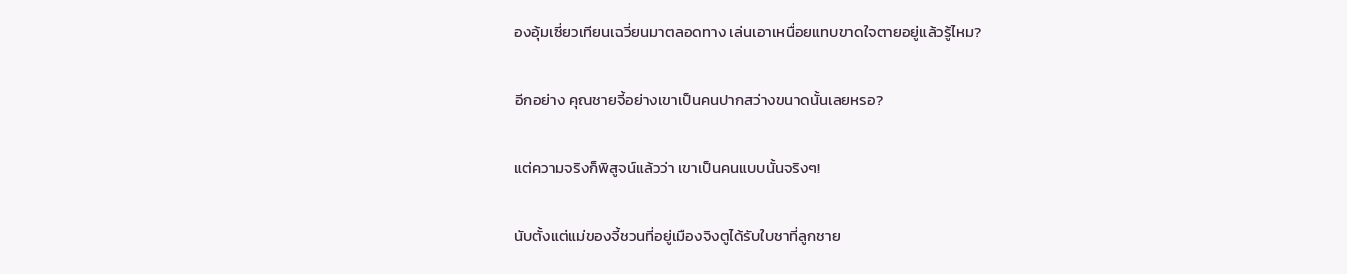องอุ้มเซี่ยวเทียนเฉวี่ยนมาตลอดทาง เล่นเอาเหนื่อยแทบขาดใจตายอยู่แล้วรู้ไหม?

อีกอย่าง คุณชายจี้อย่างเขาเป็นคนปากสว่างขนาดนั้นเลยหรอ?

แต่ความจริงก็พิสูจน์แล้วว่า เขาเป็นคนแบบนั้นจริงๆ!

นับตั้งแต่แม่ของจี้ชวนที่อยู่เมืองจิงตูได้รับใบชาที่ลูกชาย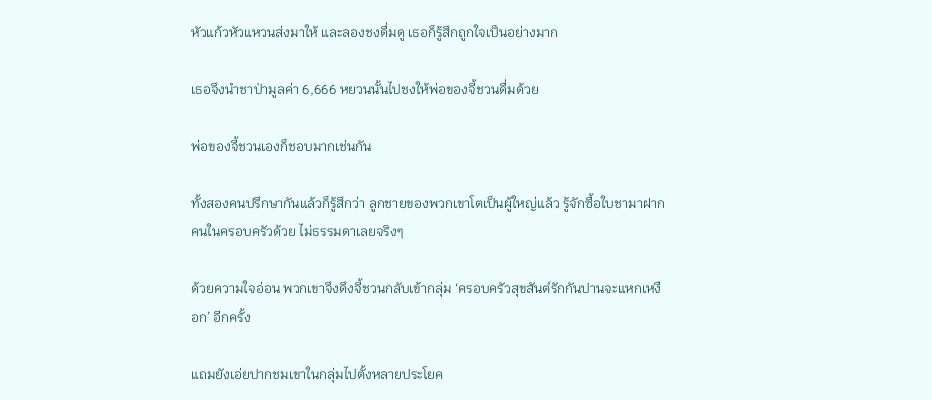หัวแก้วหัวแหวนส่งมาให้ และลองชงดื่มดู เธอก็รู้สึกถูกใจเป็นอย่างมาก

เธอจึงนำชาป่ามูลค่า 6,666 หยวนนั้นไปชงให้พ่อของจี้ชวนดื่มด้วย

พ่อของจี้ชวนเองก็ชอบมากเช่นกัน

ทั้งสองคนปรึกษากันแล้วก็รู้สึกว่า ลูกชายของพวกเขาโตเป็นผู้ใหญ่แล้ว รู้จักซื้อใบชามาฝากคนในครอบครัวด้วย ไม่ธรรมดาเลยจริงๆ

ด้วยความใจอ่อน พวกเขาจึงดึงจี้ชวนกลับเข้ากลุ่ม ‘ครอบครัวสุขสันต์รักกันปานจะแหกเหงือก’ อีกครั้ง

แถมยังเอ่ยปากชมเขาในกลุ่มไปตั้งหลายประโยค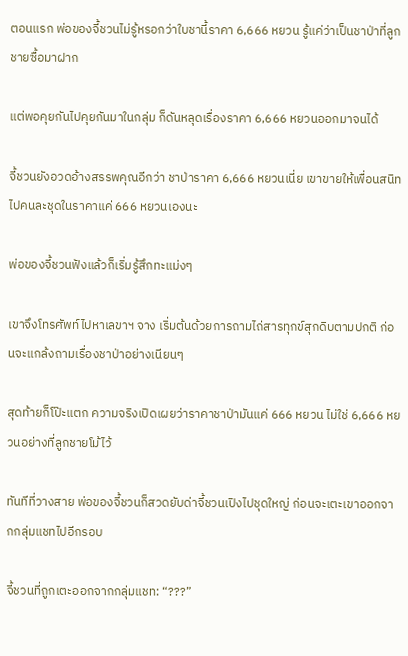ตอนแรก พ่อของจี้ชวนไม่รู้หรอกว่าใบชานี้ราคา 6,666 หยวน รู้แค่ว่าเป็นชาป่าที่ลูกชายซื้อมาฝาก

แต่พอคุยกันไปคุยกันมาในกลุ่ม ก็ดันหลุดเรื่องราคา 6,666 หยวนออกมาจนได้

จี้ชวนยังอวดอ้างสรรพคุณอีกว่า ชาป่าราคา 6,666 หยวนเนี่ย เขาขายให้เพื่อนสนิทไปคนละชุดในราคาแค่ 666 หยวนเองนะ

พ่อของจี้ชวนฟังแล้วก็เริ่มรู้สึกทะแม่งๆ

เขาจึงโทรศัพท์ไปหาเลขาฯ จาง เริ่มต้นด้วยการถามไถ่สารทุกข์สุกดิบตามปกติ ก่อนจะแกล้งถามเรื่องชาป่าอย่างเนียนๆ

สุดท้ายก็โป๊ะแตก ความจริงเปิดเผยว่าราคาชาป่ามันแค่ 666 หยวน ไม่ใช่ 6,666 หยวนอย่างที่ลูกชายโม้ไว้

ทันทีที่วางสาย พ่อของจี้ชวนก็สวดยับด่าจี้ชวนเปิงไปชุดใหญ่ ก่อนจะเตะเขาออกจากกลุ่มแชทไปอีกรอบ

จี้ชวนที่ถูกเตะออกจากกลุ่มแชท: “???”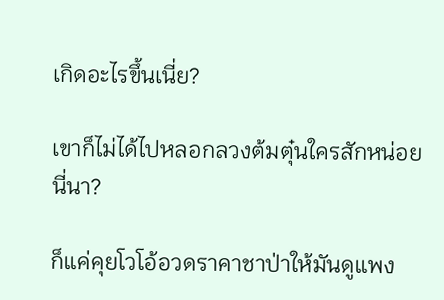เกิดอะไรขึ้นเนี่ย?

เขาก็ไม่ได้ไปหลอกลวงต้มตุ๋นใครสักหน่อยนี่นา?

ก็แค่คุยโวโอ้อวดราคาชาป่าให้มันดูแพง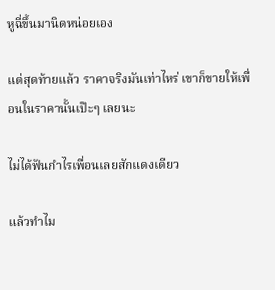หูฉี่ขึ้นมานิดหน่อยเอง

แต่สุดท้ายแล้ว ราคาจริงมันเท่าไหร่ เขาก็ขายให้เพื่อนในราคานั้นเป๊ะๆ เลยนะ

ไม่ได้ฟันกำไรเพื่อนเลยสักแดงเดียว

แล้วทำไม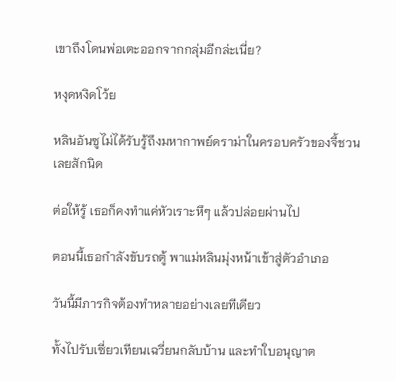เขาถึงโดนพ่อเตะออกจากกลุ่มอีกล่ะเนี่ย?

หงุดหงิดโว้ย

หลินอันซูไม่ได้รับรู้ถึงมหากาพย์ดราม่าในครอบครัวของจี้ชวนเลยสักนิด

ต่อให้รู้ เธอก็คงทำแค่หัวเราะหึๆ แล้วปล่อยผ่านไป

ตอนนี้เธอกำลังขับรถตู้ พาแม่หลินมุ่งหน้าเข้าสู่ตัวอำเภอ

วันนี้มีภารกิจต้องทำหลายอย่างเลยทีเดียว

ทั้งไปรับเซี่ยวเทียนเฉวี่ยนกลับบ้าน และทำใบอนุญาต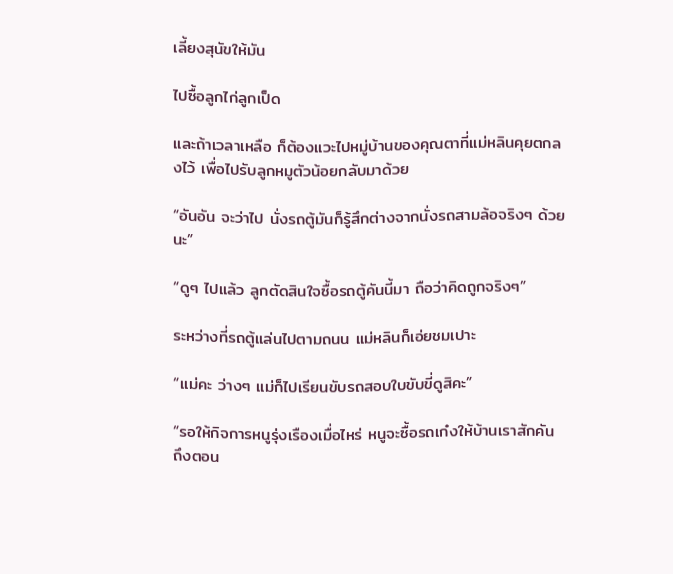เลี้ยงสุนัขให้มัน

ไปซื้อลูกไก่ลูกเป็ด

และถ้าเวลาเหลือ ก็ต้องแวะไปหมู่บ้านของคุณตาที่แม่หลินคุยตกลงไว้ เพื่อไปรับลูกหมูตัวน้อยกลับมาด้วย

“อันอัน จะว่าไป นั่งรถตู้มันก็รู้สึกต่างจากนั่งรถสามล้อจริงๆ ด้วยนะ”

“ดูๆ ไปแล้ว ลูกตัดสินใจซื้อรถตู้คันนี้มา ถือว่าคิดถูกจริงๆ”

ระหว่างที่รถตู้แล่นไปตามถนน แม่หลินก็เอ่ยชมเปาะ

“แม่คะ ว่างๆ แม่ก็ไปเรียนขับรถสอบใบขับขี่ดูสิคะ”

“รอให้กิจการหนูรุ่งเรืองเมื่อไหร่ หนูจะซื้อรถเก๋งให้บ้านเราสักคัน ถึงตอน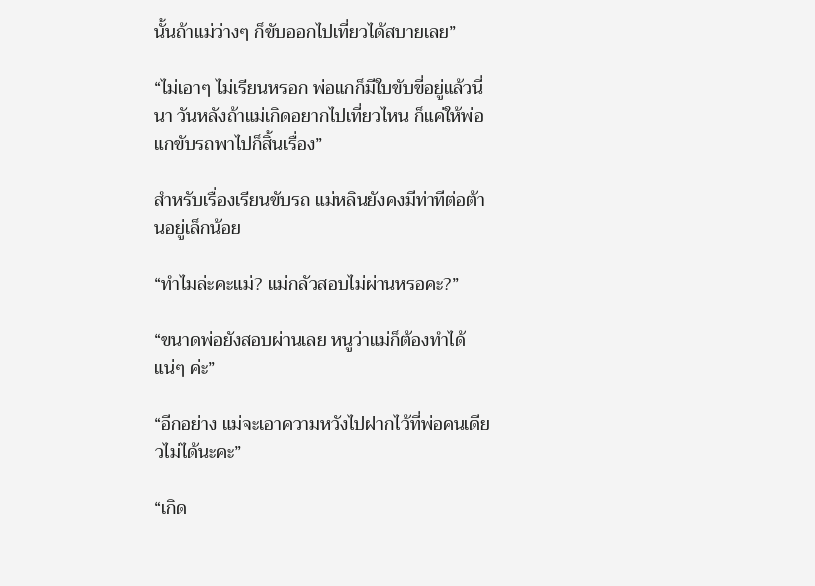นั้นถ้าแม่ว่างๆ ก็ขับออกไปเที่ยวได้สบายเลย”

“ไม่เอาๆ ไม่เรียนหรอก พ่อแกก็มีใบขับขี่อยู่แล้วนี่นา วันหลังถ้าแม่เกิดอยากไปเที่ยวไหน ก็แค่ให้พ่อแกขับรถพาไปก็สิ้นเรื่อง”

สำหรับเรื่องเรียนขับรถ แม่หลินยังคงมีท่าทีต่อต้านอยู่เล็กน้อย

“ทำไมล่ะคะแม่? แม่กลัวสอบไม่ผ่านหรอคะ?”

“ขนาดพ่อยังสอบผ่านเลย หนูว่าแม่ก็ต้องทำได้แน่ๆ ค่ะ”

“อีกอย่าง แม่จะเอาความหวังไปฝากไว้ที่พ่อคนเดียวไม่ได้นะคะ”

“เกิด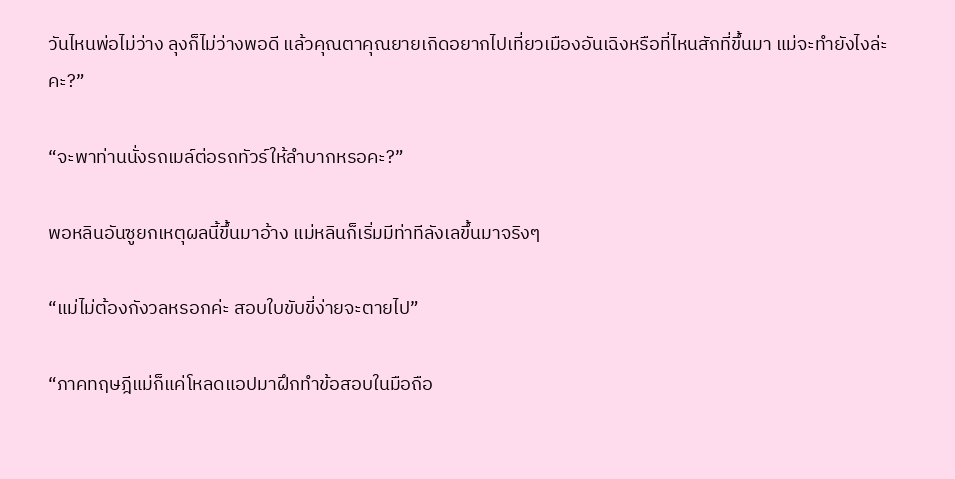วันไหนพ่อไม่ว่าง ลุงก็ไม่ว่างพอดี แล้วคุณตาคุณยายเกิดอยากไปเที่ยวเมืองอันเฉิงหรือที่ไหนสักที่ขึ้นมา แม่จะทำยังไงล่ะคะ?”

“จะพาท่านนั่งรถเมล์ต่อรถทัวร์ให้ลำบากหรอคะ?”

พอหลินอันซูยกเหตุผลนี้ขึ้นมาอ้าง แม่หลินก็เริ่มมีท่าทีลังเลขึ้นมาจริงๆ

“แม่ไม่ต้องกังวลหรอกค่ะ สอบใบขับขี่ง่ายจะตายไป”

“ภาคทฤษฎีแม่ก็แค่โหลดแอปมาฝึกทำข้อสอบในมือถือ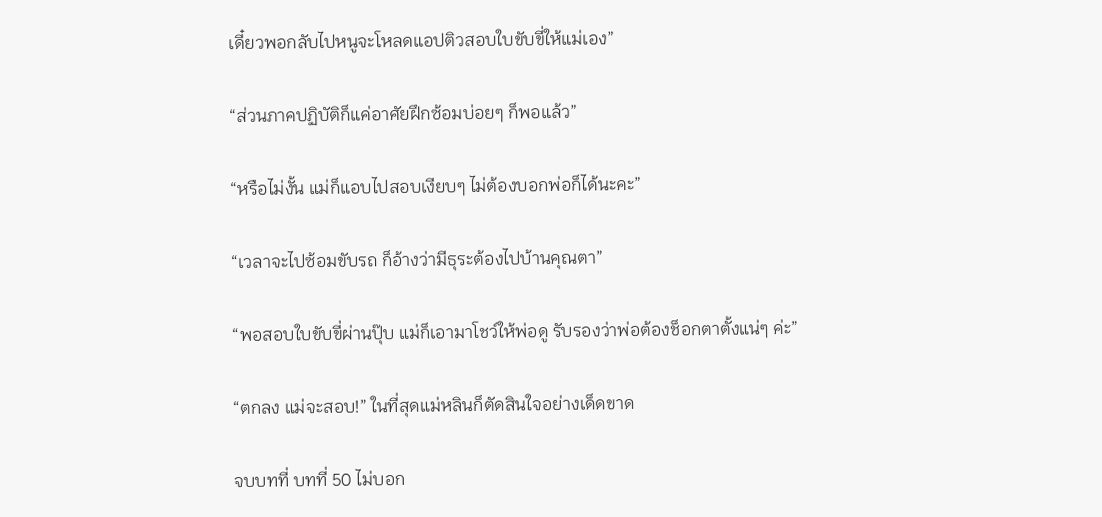เดี๋ยวพอกลับไปหนูจะโหลดแอปติวสอบใบขับขี่ให้แม่เอง”

“ส่วนภาคปฏิบัติก็แค่อาศัยฝึกซ้อมบ่อยๆ ก็พอแล้ว”

“หรือไม่งั้น แม่ก็แอบไปสอบเงียบๆ ไม่ต้องบอกพ่อก็ได้นะคะ”

“เวลาจะไปซ้อมขับรถ ก็อ้างว่ามีธุระต้องไปบ้านคุณตา”

“พอสอบใบขับขี่ผ่านปุ๊บ แม่ก็เอามาโชว์ให้พ่อดู รับรองว่าพ่อต้องช็อกตาตั้งแน่ๆ ค่ะ”

“ตกลง แม่จะสอบ!” ในที่สุดแม่หลินก็ตัดสินใจอย่างเด็ดขาด

จบบทที่ บทที่ 50 ไม่บอก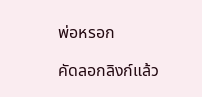พ่อหรอก

คัดลอกลิงก์แล้ว